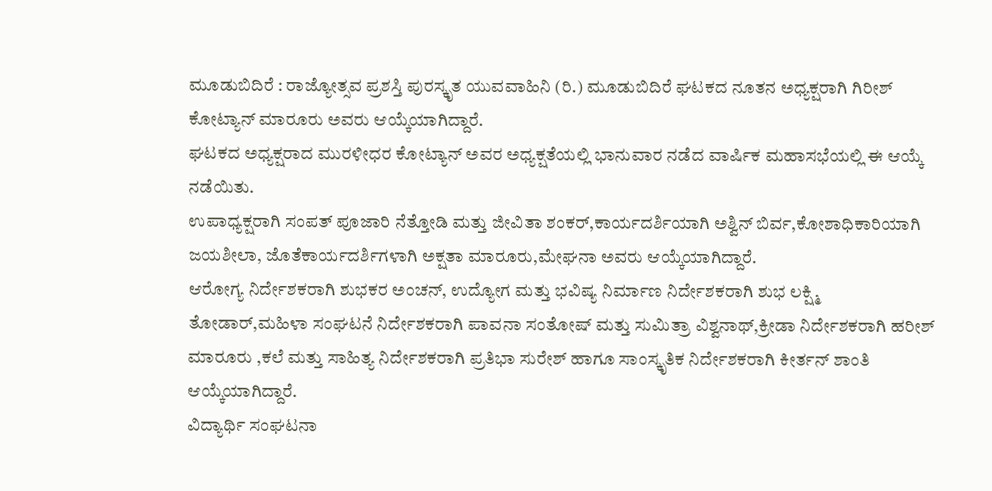ಮೂಡುಬಿದಿರೆ : ರಾಜ್ಯೋತ್ಸವ ಪ್ರಶಸ್ತಿ ಪುರಸ್ಕೃತ ಯುವವಾಹಿನಿ (ರಿ.) ಮೂಡುಬಿದಿರೆ ಘಟಕದ ನೂತನ ಅಧ್ಯಕ್ಷರಾಗಿ ಗಿರೀಶ್ ಕೋಟ್ಯಾನ್ ಮಾರೂರು ಅವರು ಆಯ್ಕೆಯಾಗಿದ್ದಾರೆ.
ಘಟಕದ ಅಧ್ಯಕ್ಷರಾದ ಮುರಳೀಧರ ಕೋಟ್ಯಾನ್ ಅವರ ಅಧ್ಯಕ್ಷತೆಯಲ್ಲಿ ಭಾನುವಾರ ನಡೆದ ವಾರ್ಷಿಕ ಮಹಾಸಭೆಯಲ್ಲಿ ಈ ಆಯ್ಕೆ ನಡೆಯಿತು.
ಉಪಾಧ್ಯಕ್ಷರಾಗಿ ಸಂಪತ್ ಪೂಜಾರಿ ನೆತ್ತೋಡಿ ಮತ್ತು ಜೀವಿತಾ ಶಂಕರ್,ಕಾರ್ಯದರ್ಶಿಯಾಗಿ ಅಶ್ವಿನ್ ಬಿರ್ವ,ಕೋಶಾಧಿಕಾರಿಯಾಗಿ ಜಯಶೀಲಾ, ಜೊತೆಕಾರ್ಯದರ್ಶಿಗಳಾಗಿ ಅಕ್ಷತಾ ಮಾರೂರು,ಮೇಘನಾ ಅವರು ಆಯ್ಕೆಯಾಗಿದ್ದಾರೆ.
ಆರೋಗ್ಯ ನಿರ್ದೇಶಕರಾಗಿ ಶುಭಕರ ಅಂಚನ್, ಉದ್ಯೋಗ ಮತ್ತು ಭವಿಷ್ಯ ನಿರ್ಮಾಣ ನಿರ್ದೇಶಕರಾಗಿ ಶುಭ ಲಕ್ಷ್ಮಿ ತೋಡಾರ್,ಮಹಿಳಾ ಸಂಘಟನೆ ನಿರ್ದೇಶಕರಾಗಿ ಪಾವನಾ ಸಂತೋಷ್ ಮತ್ತು ಸುಮಿತ್ರಾ ವಿಶ್ವನಾಥ್,ಕ್ರೀಡಾ ನಿರ್ದೇಶಕರಾಗಿ ಹರೀಶ್ ಮಾರೂರು ,ಕಲೆ ಮತ್ತು ಸಾಹಿತ್ಯ ನಿರ್ದೇಶಕರಾಗಿ ಪ್ರತಿಭಾ ಸುರೇಶ್ ಹಾಗೂ ಸಾಂಸ್ಕೃತಿಕ ನಿರ್ದೇಶಕರಾಗಿ ಕೀರ್ತನ್ ಶಾಂತಿ ಆಯ್ಕೆಯಾಗಿದ್ದಾರೆ.
ವಿದ್ಯಾರ್ಥಿ ಸಂಘಟನಾ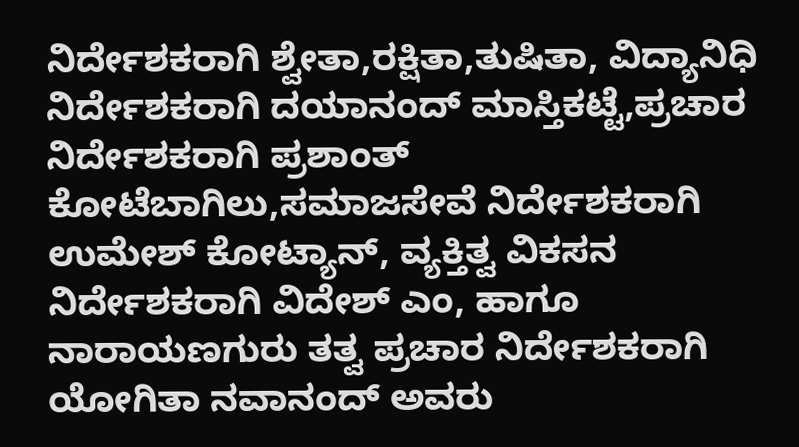ನಿರ್ದೇಶಕರಾಗಿ ಶ್ವೇತಾ,ರಕ್ಷಿತಾ,ತುಷಿತಾ, ವಿದ್ಯಾನಿಧಿ ನಿರ್ದೇಶಕರಾಗಿ ದಯಾನಂದ್ ಮಾಸ್ತಿಕಟ್ಟೆ,ಪ್ರಚಾರ ನಿರ್ದೇಶಕರಾಗಿ ಪ್ರಶಾಂತ್ ಕೋಟೆಬಾಗಿಲು,ಸಮಾಜಸೇವೆ ನಿರ್ದೇಶಕರಾಗಿ ಉಮೇಶ್ ಕೋಟ್ಯಾನ್, ವ್ಯಕ್ತಿತ್ವ ವಿಕಸನ ನಿರ್ದೇಶಕರಾಗಿ ವಿದೇಶ್ ಎಂ, ಹಾಗೂ ನಾರಾಯಣಗುರು ತತ್ವ ಪ್ರಚಾರ ನಿರ್ದೇಶಕರಾಗಿ ಯೋಗಿತಾ ನವಾನಂದ್ ಅವರು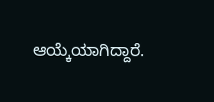ಆಯ್ಕೆಯಾಗಿದ್ದಾರೆ.